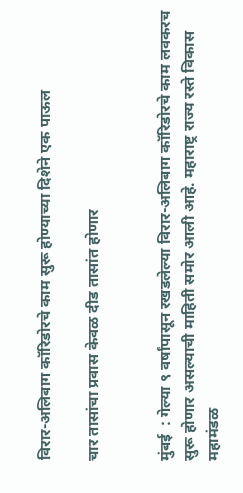विरार-अलिबाग कॉरिडोरचे काम सुरू होण्याच्या दिशेने एक पाऊल

चार तासांचा प्रवास केवळ दीड तासांत होणार


मुंबई  : गेल्या ९ वर्षांपासून रखडलेल्या विरार-अलिबाग कॉरिडोरचे काम लवकरच सुरू होणार असल्याची माहिती समोर आली आहे. महाराष्ट्र राज्य रस्ते विकास महामंडळ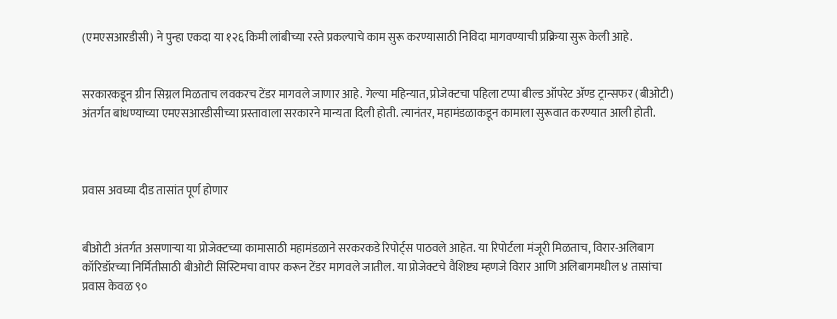(एमएसआरडीसी) ने पुन्हा एकदा या १२६ किमी लांबीच्या रस्ते प्रकल्पाचे काम सुरू करण्यासाठी निविदा मागवण्याची प्रक्रिया सुरू केली आहे.


सरकारकडून ग्रीन सिग्नल मिळताच लवकरच टेंडर मागवले जाणार आहे. गेल्या महिन्यात, प्रोजेक्टचा पहिला टप्पा बील्ड ऑपरेट ॲण्ड ट्रान्सफर (बीओटी) अंतर्गत बांधण्याच्या एमएसआरडीसीच्या प्रस्तावाला सरकारने मान्यता दिली होती. त्यानंतर, महामंडळाकडून कामाला सुरूवात करण्यात आली होती.



प्रवास अवघ्या दीड तासांत पूर्ण होणार


बीओटी अंतर्गत असणाऱ्या या प्रोजेक्टच्या कामासाठी महामंडळाने सरकरकडे रिपोर्ट्स पाठवले आहेत. या रिपोर्टला मंजूरी मिळताच, विरार-अलिबाग कॉरिडॉरच्या निर्मितीसाठी बीओटी सिस्टिमचा वापर करून टेंडर मागवले जातील. या प्रोजेक्टचे वैशिष्ट्य म्हणजे विरार आणि अलिबागमधील ४ तासांचा प्रवास केवळ ९०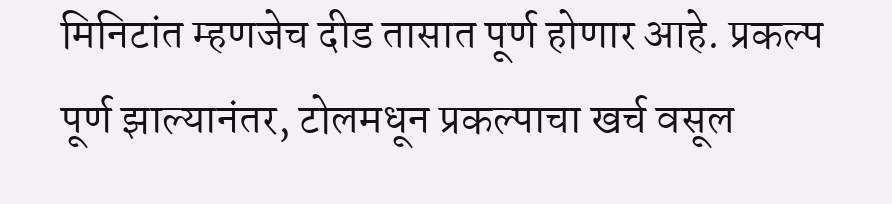मिनिटांत म्हणजेच दीड तासात पूर्ण होणार आहे. प्रकल्प पूर्ण झाल्यानंतर, टोलमधून प्रकल्पाचा खर्च वसूल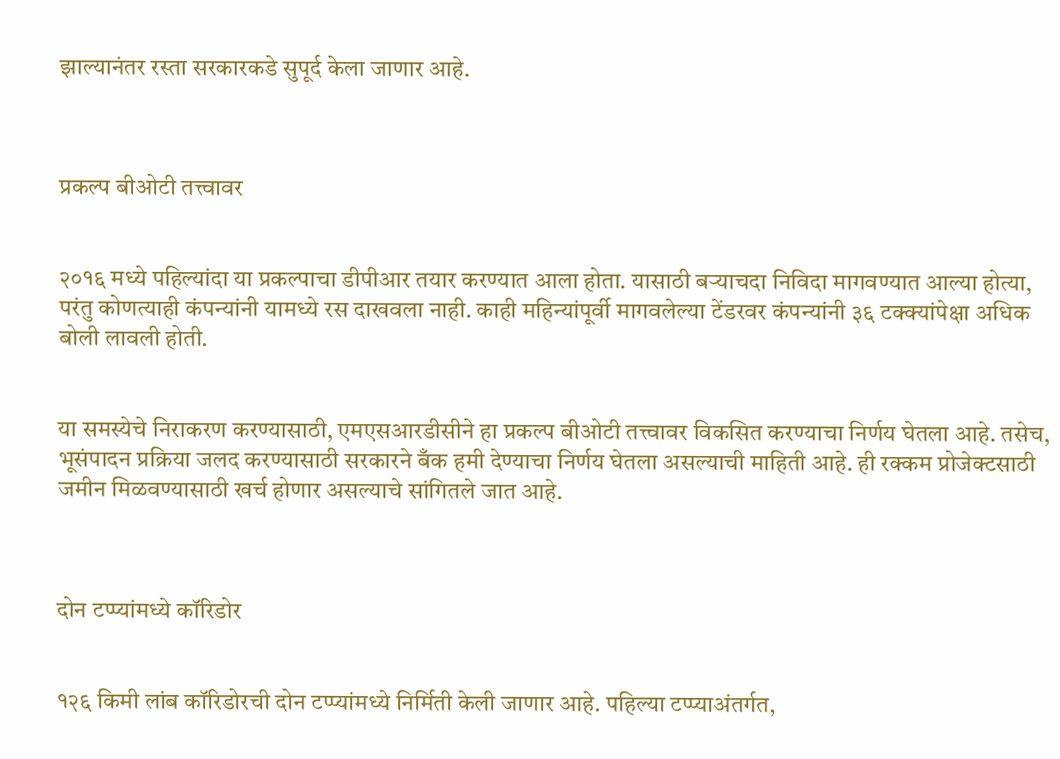झाल्यानंतर रस्ता सरकारकडे सुपूर्द केला जाणार आहे.



प्रकल्प बीओटी तत्त्वावर


२०१६ मध्ये पहिल्यांदा या प्रकल्पाचा डीपीआर तयार करण्यात आला होता. यासाठी बऱ्याचदा निविदा मागवण्यात आल्या होत्या, परंतु कोणत्याही कंपन्यांनी यामध्ये रस दाखवला नाही. काही महिन्यांपूर्वी मागवलेल्या टेंडरवर कंपन्यांनी ३६ टक्क्यांपेक्षा अधिक बोली लावली होती.


या समस्येचे निराकरण करण्यासाठी, एमएसआरडीसीने हा प्रकल्प बीओटी तत्त्वावर विकसित करण्याचा निर्णय घेतला आहे. तसेच, भूसंपादन प्रक्रिया जलद करण्यासाठी सरकारने बँक हमी देण्याचा निर्णय घेतला असल्याची माहिती आहे. ही रक्कम प्रोजेक्टसाठी जमीन मिळवण्यासाठी खर्च होणार असल्याचे सांगितले जात आहे.



दोन टप्प्यांमध्ये कॉरिडोर


१२६ किमी लांब कॉरिडोरची दोन टप्प्यांमध्ये निर्मिती केली जाणार आहे. पहिल्या टप्प्याअंतर्गत,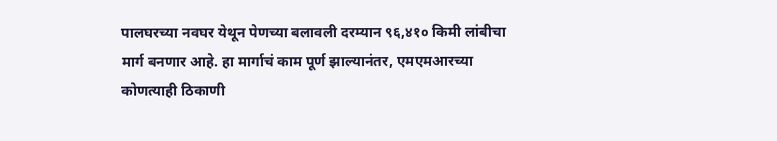पालघरच्या नवघर येथून पेणच्या बलावली दरम्यान ९६,४१० किमी लांबीचा मार्ग बनणार आहे. हा मार्गाचं काम पूर्ण झाल्यानंतर, एमएमआरच्या कोणत्याही ठिकाणी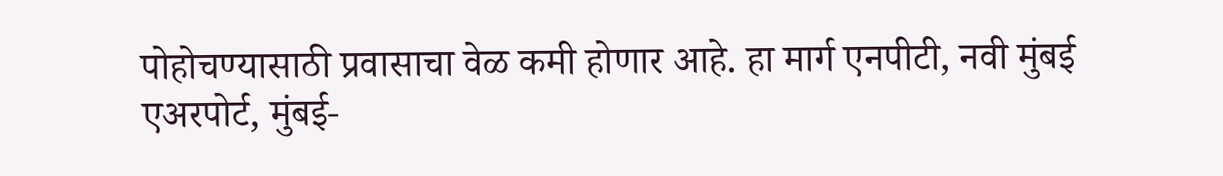पोहोचण्यासाठी प्रवासाचा वेळ कमी होणार आहे. हा मार्ग एनपीटी, नवी मुंबई एअरपोर्ट, मुंबई-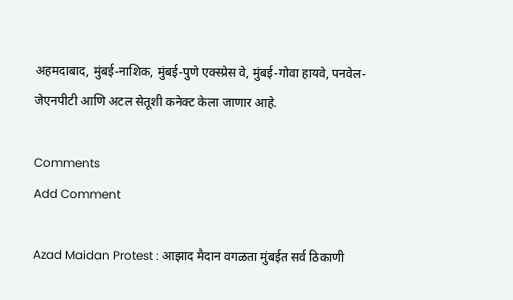अहमदाबाद, मुंबई-नाशिक, मुंबई-पुणे एक्स्प्रेस वे, मुंबई-गोवा हायवे, पनवेल-जेएनपीटी आणि अटल सेतूशी कनेक्ट केला जाणार आहे.

Comments
Add Comment

Azad Maidan Protest : आझाद मैदान वगळता मुंबईत सर्व ठिकाणी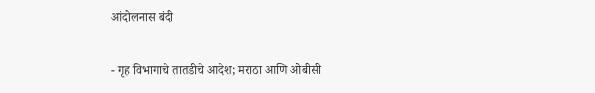आंदोलनास बंदी

- गृह विभागाचे तातडीचे आदेश; मराठा आणि ओबीसी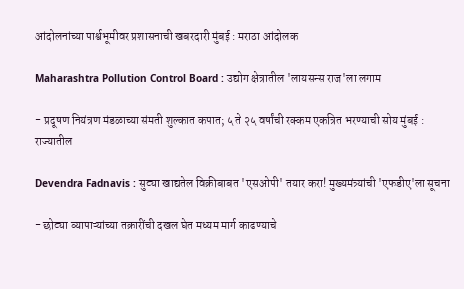आंदोलनांच्या पार्श्वभूमीवर प्रशासनाची खबरदारी मुंबई : मराठा आंदोलक

Maharashtra Pollution Control Board : उद्योग क्षेत्रातील 'लायसन्स राज'ला लगाम

- प्रदूषण नियंत्रण मंडळाच्या संमती शुल्कात कपात; ५ ते २५ वर्षांची रक्कम एकत्रित भरण्याची सोय मुंबई : राज्यातील

Devendra Fadnavis : सुट्या खाद्यतेल विक्रीबाबत 'एसओपी' तयार करा! मुख्यमंत्र्यांची 'एफडीए'ला सूचना

- छोट्या व्यापाऱ्यांच्या तक्रारींची दखल घेत मध्यम मार्ग काढण्याचे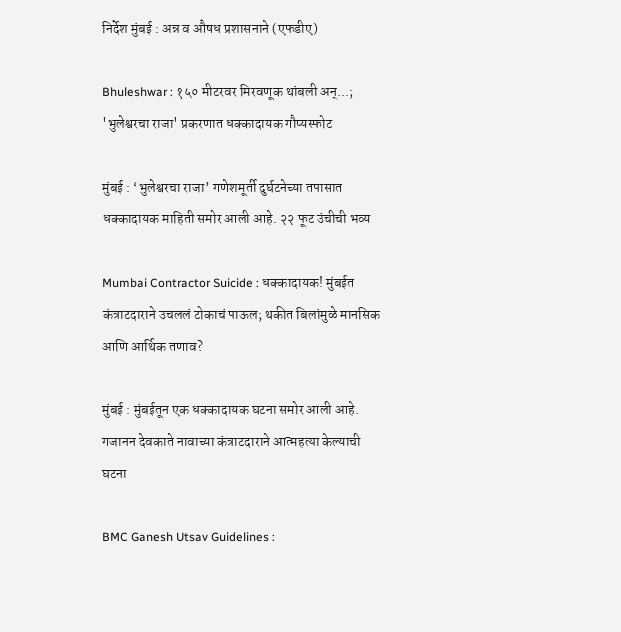निर्देश मुंबई : अन्न व औषध प्रशासनाने (एफडीए)

Bhuleshwar : १५० मीटरवर मिरवणूक थांबली अन्...; 'भुलेश्वरचा राजा' प्रकरणात धक्कादायक गौप्यस्फोट

मुंबई : ‘भुलेश्वरचा राजा’ गणेशमूर्ती दुर्घटनेच्या तपासात धक्कादायक माहिती समोर आली आहे. २२ फूट उंचीची भव्य

Mumbai Contractor Suicide : धक्कादायक! मुंबईत कंत्राटदाराने उचललं टोकाचं पाऊल; थकीत बिलांमुळे मानसिक आणि आर्थिक तणाव?

मुंबई : मुंबईतून एक धक्कादायक घटना समोर आली आहे. गजानन देवकाते नावाच्या कंत्राटदाराने आत्महत्या केल्याची घटना

BMC Ganesh Utsav Guidelines :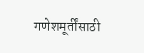गणेशमूर्तींसाठी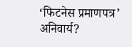‘फिटनेस प्रमाणपत्र’ अनिवार्य?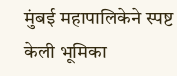मुंबई महापालिकेने स्पष्ट केली भूमिका